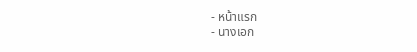- หน้าแรก
- นางเอก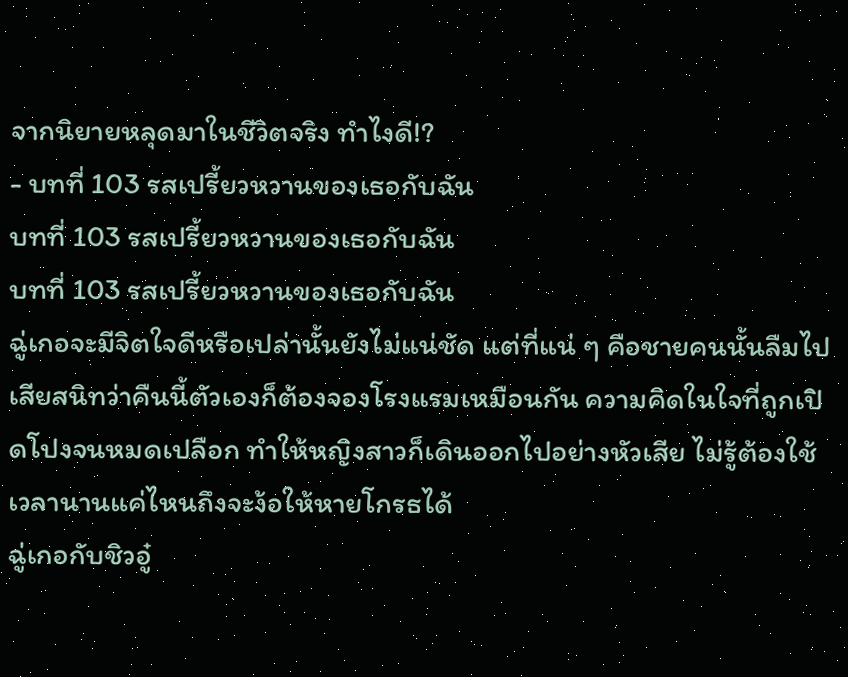จากนิยายหลุดมาในชีวิตจริง ทำไงดี!?
- บทที่ 103 รสเปรี้ยวหวานของเธอกับฉัน
บทที่ 103 รสเปรี้ยวหวานของเธอกับฉัน
บทที่ 103 รสเปรี้ยวหวานของเธอกับฉัน
ฉู่เกอจะมีจิตใจดีหรือเปล่านั้นยังไม่แน่ชัด แต่ที่แน่ ๆ คือชายคนนั้นลืมไปเสียสนิทว่าคืนนี้ตัวเองก็ต้องจองโรงแรมเหมือนกัน ความคิดในใจที่ถูกเปิดโปงจนหมดเปลือก ทำให้หญิงสาวก็เดินออกไปอย่างหัวเสีย ไม่รู้ต้องใช้เวลานานแค่ไหนถึงจะง้อให้หายโกรธได้
ฉู่เกอกับชิวอู๋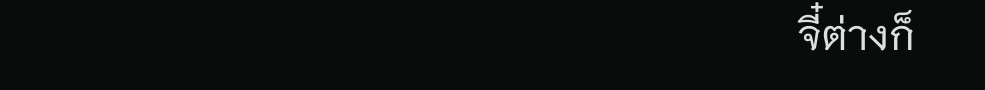จี๋ต่างก็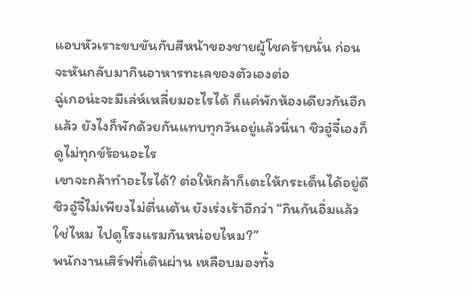แอบหัวเราะขบขันกับสีหน้าของชายผู้โชคร้ายนั่น ก่อนจะหันกลับมากินอาหารทะเลของตัวเองต่อ
ฉู่เกอน่ะจะมีเล่ห์เหลี่ยมอะไรได้ ก็แค่พักห้องเดียวกันอีกแล้ว ยังไงก็พักด้วยกันแทบทุกวันอยู่แล้วนี่นา ชิวอู๋จี๋เองก็ดูไม่ทุกข์ร้อนอะไร
เขาจะกล้าทำอะไรได้? ต่อให้กล้าก็เตะให้กระเด็นได้อยู่ดี
ชิวอู๋จี๋ไม่เพียงไม่ตื่นเต้น ยังเร่งเร้าอีกว่า “กินกันอิ่มแล้วใช่ไหม ไปดูโรงแรมกันหน่อยไหม?”
พนักงานเสิร์ฟที่เดินผ่าน เหลือบมองทั้ง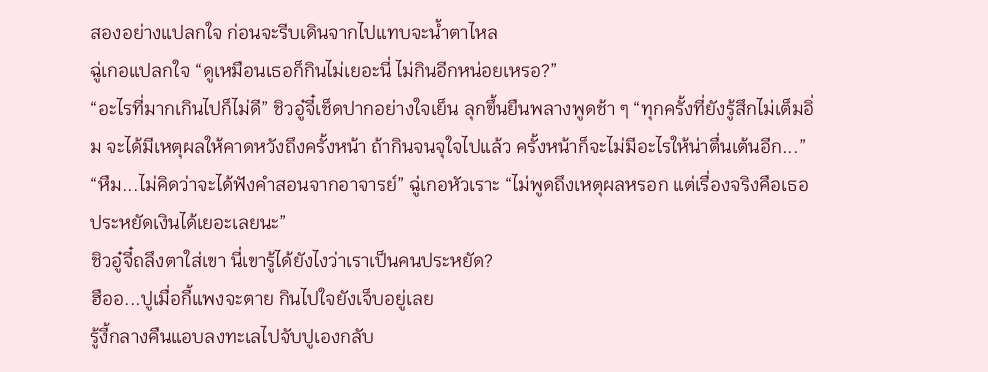สองอย่างแปลกใจ ก่อนจะรีบเดินจากไปแทบจะน้ำตาไหล
ฉู่เกอแปลกใจ “ดูเหมือนเธอก็กินไม่เยอะนี่ ไม่กินอีกหน่อยเหรอ?”
“อะไรที่มากเกินไปก็ไม่ดี” ชิวอู๋จี๋เช็ดปากอย่างใจเย็น ลุกขึ้นยืนพลางพูดช้า ๆ “ทุกครั้งที่ยังรู้สึกไม่เต็มอิ่ม จะได้มีเหตุผลให้คาดหวังถึงครั้งหน้า ถ้ากินจนจุใจไปแล้ว ครั้งหน้าก็จะไม่มีอะไรให้น่าตื่นเต้นอีก...”
“หืม...ไม่คิดว่าจะได้ฟังคำสอนจากอาจารย์” ฉู่เกอหัวเราะ “ไม่พูดถึงเหตุผลหรอก แต่เรื่องจริงคือเธอประหยัดเงินได้เยอะเลยนะ”
ชิวอู๋จี๋ถลึงตาใส่เขา นี่เขารู้ได้ยังไงว่าเราเป็นคนประหยัด?
ฮืออ...ปูเมื่อกี้แพงจะตาย กินไปใจยังเจ็บอยู่เลย
รู้งี้กลางคืนแอบลงทะเลไปจับปูเองกลับ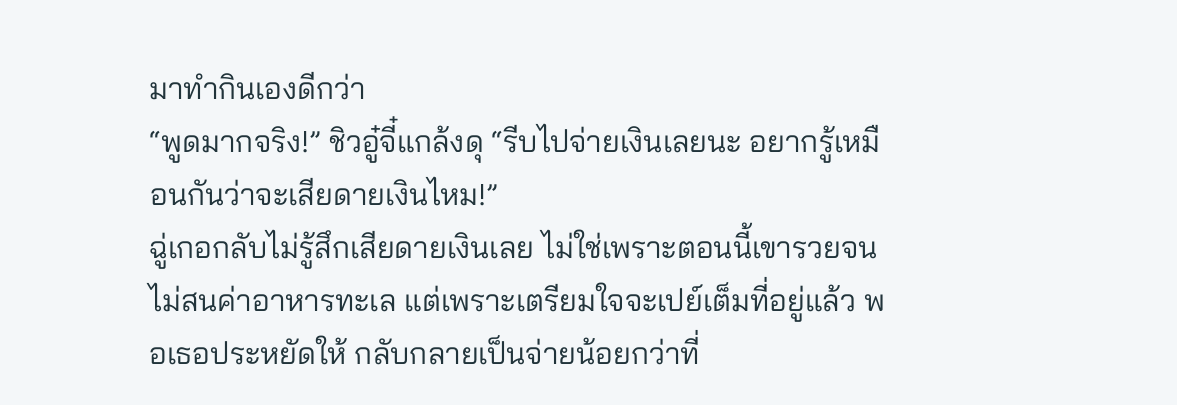มาทำกินเองดีกว่า
“พูดมากจริง!” ชิวอู๋จี๋แกล้งดุ “รีบไปจ่ายเงินเลยนะ อยากรู้เหมือนกันว่าจะเสียดายเงินไหม!”
ฉู่เกอกลับไม่รู้สึกเสียดายเงินเลย ไม่ใช่เพราะตอนนี้เขารวยจนไม่สนค่าอาหารทะเล แต่เพราะเตรียมใจจะเปย์เต็มที่อยู่แล้ว พอเธอประหยัดให้ กลับกลายเป็นจ่ายน้อยกว่าที่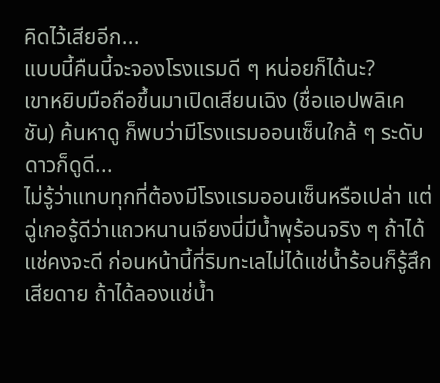คิดไว้เสียอีก...
แบบนี้คืนนี้จะจองโรงแรมดี ๆ หน่อยก็ได้นะ?
เขาหยิบมือถือขึ้นมาเปิดเสียนเฉิง (ชื่อแอปพลิเคชัน) ค้นหาดู ก็พบว่ามีโรงแรมออนเซ็นใกล้ ๆ ระดับดาวก็ดูดี...
ไม่รู้ว่าแทบทุกที่ต้องมีโรงแรมออนเซ็นหรือเปล่า แต่ฉู่เกอรู้ดีว่าแถวหนานเจียงนี่มีน้ำพุร้อนจริง ๆ ถ้าได้แช่คงจะดี ก่อนหน้านี้ที่ริมทะเลไม่ได้แช่น้ำร้อนก็รู้สึกเสียดาย ถ้าได้ลองแช่น้ำ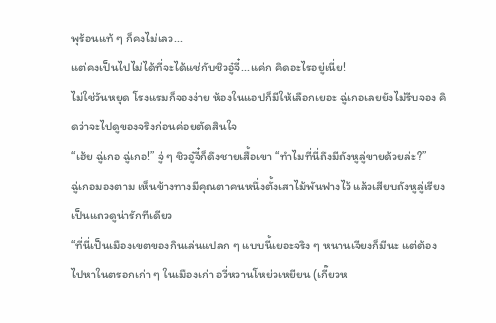พุร้อนแท้ ๆ ก็คงไม่เลว...
แต่คงเป็นไปไม่ได้ที่จะได้แช่กับชิวอู๋จี๋...แค่ก คิดอะไรอยู่เนี่ย!
ไม่ใช่วันหยุด โรงแรมก็จองง่าย ห้องในแอปก็มีให้เลือกเยอะ ฉู่เกอเลยยังไม่รีบจอง คิดว่าจะไปดูของจริงก่อนค่อยตัดสินใจ
“เฮ้ย ฉู่เกอ ฉู่เกอ!” จู่ ๆ ชิวอู๋จี๋ก็ดึงชายเสื้อเขา “ทำไมที่นี่ถึงมีถังหูลู่ขายด้วยล่ะ?”
ฉู่เกอมองตาม เห็นข้างทางมีคุณตาคนหนึ่งตั้งเสาไม้พันฟางไว้ แล้วเสียบถังหูลู่เรียงเป็นแถวดูน่ารักทีเดียว
“ที่นี่เป็นเมืองเขตของกินเล่นแปลก ๆ แบบนี้เยอะจริง ๆ หนานเจียงก็มีนะ แต่ต้องไปหาในตรอกเก่า ๆ ในเมืองเก่า อวี่หวานโหย่วเหยียน (เกี๊ยวห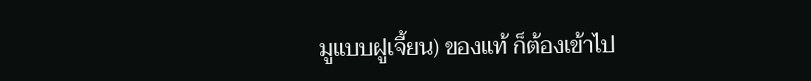มูแบบฝูเจี้ยน) ของแท้ ก็ต้องเข้าไป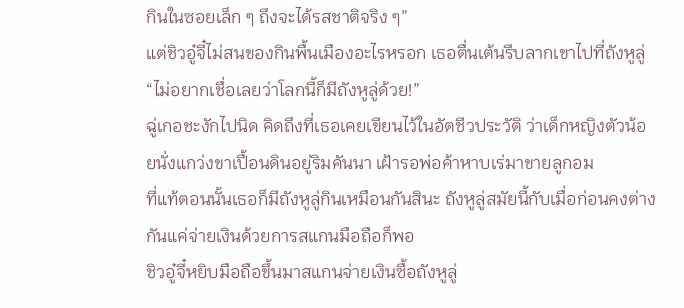กินในซอยเล็ก ๆ ถึงจะได้รสชาติจริง ๆ”
แต่ชิวอู๋จี๋ไม่สนของกินพื้นเมืองอะไรหรอก เธอตื่นเต้นรีบลากเขาไปที่ถังหูลู่ “ไม่อยากเชื่อเลยว่าโลกนี้ก็มีถังหูลู่ด้วย!”
ฉู่เกอชะงักไปนิด คิดถึงที่เธอเคยเขียนไว้ในอัตชีวประวัติ ว่าเด็กหญิงตัวน้อยนั่งแกว่งขาเปื้อนดินอยู่ริมคันนา เฝ้ารอพ่อค้าหาบเร่มาขายลูกอม
ที่แท้ตอนนั้นเธอก็มีถังหูลู่กินเหมือนกันสินะ ถังหูลู่สมัยนี้กับเมื่อก่อนคงต่างกันแค่จ่ายเงินด้วยการสแกนมือถือก็พอ
ชิวอู๋จี๋หยิบมือถือขึ้นมาสแกนจ่ายเงินซื้อถังหูลู่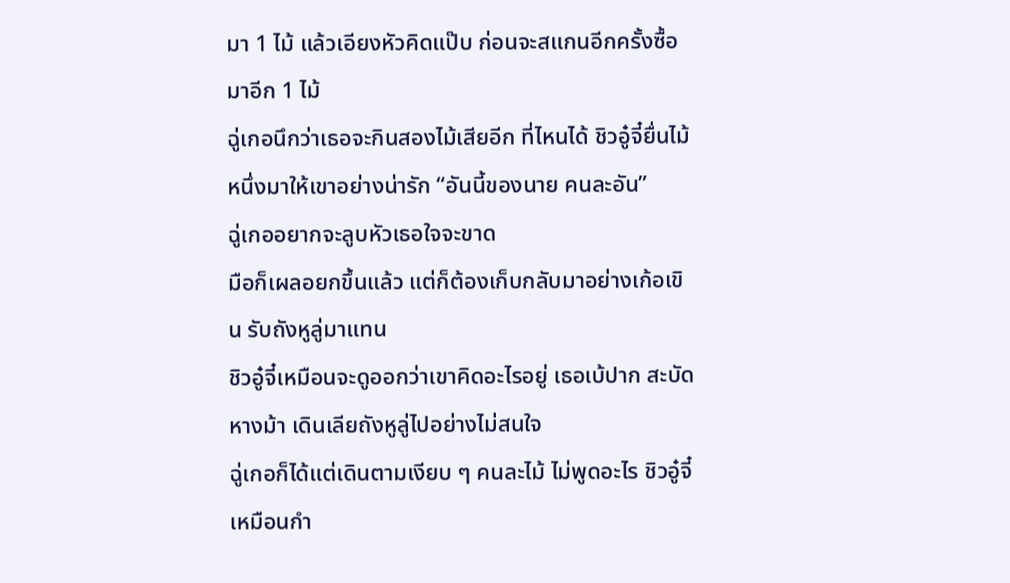มา 1 ไม้ แล้วเอียงหัวคิดแป๊บ ก่อนจะสแกนอีกครั้งซื้อมาอีก 1 ไม้
ฉู่เกอนึกว่าเธอจะกินสองไม้เสียอีก ที่ไหนได้ ชิวอู๋จี๋ยื่นไม้หนึ่งมาให้เขาอย่างน่ารัก “อันนี้ของนาย คนละอัน”
ฉู่เกออยากจะลูบหัวเธอใจจะขาด
มือก็เผลอยกขึ้นแล้ว แต่ก็ต้องเก็บกลับมาอย่างเก้อเขิน รับถังหูลู่มาแทน
ชิวอู๋จี๋เหมือนจะดูออกว่าเขาคิดอะไรอยู่ เธอเบ้ปาก สะบัดหางม้า เดินเลียถังหูลู่ไปอย่างไม่สนใจ
ฉู่เกอก็ได้แต่เดินตามเงียบ ๆ คนละไม้ ไม่พูดอะไร ชิวอู๋จี๋เหมือนกำ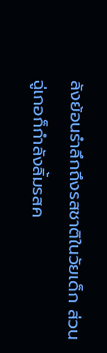ลังย้อนรำลึกถึงรสชาติในวัยเด็ก ส่วนฉู่เกอก็กำลังลิ้มรสค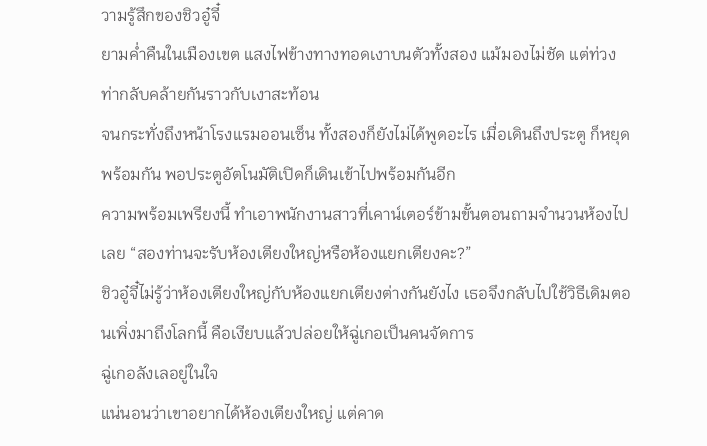วามรู้สึกของชิวอู๋จี๋
ยามค่ำคืนในเมืองเขต แสงไฟข้างทางทอดเงาบนตัวทั้งสอง แม้มองไม่ชัด แต่ท่วงท่ากลับคล้ายกันราวกับเงาสะท้อน
จนกระทั่งถึงหน้าโรงแรมออนเซ็น ทั้งสองก็ยังไม่ได้พูดอะไร เมื่อเดินถึงประตู ก็หยุดพร้อมกัน พอประตูอัตโนมัติเปิดก็เดินเข้าไปพร้อมกันอีก
ความพร้อมเพรียงนี้ ทำเอาพนักงานสาวที่เคาน์เตอร์ข้ามขั้นตอนถามจำนวนห้องไปเลย “สองท่านจะรับห้องเตียงใหญ่หรือห้องแยกเตียงคะ?”
ชิวอู๋จี๋ไม่รู้ว่าห้องเตียงใหญ่กับห้องแยกเตียงต่างกันยังไง เธอจึงกลับไปใช้วิธีเดิมตอนเพิ่งมาถึงโลกนี้ คือเงียบแล้วปล่อยให้ฉู่เกอเป็นคนจัดการ
ฉู่เกอลังเลอยู่ในใจ
แน่นอนว่าเขาอยากได้ห้องเตียงใหญ่ แต่คาด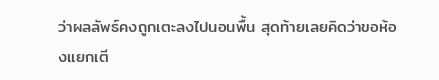ว่าผลลัพธ์คงถูกเตะลงไปนอนพื้น สุดท้ายเลยคิดว่าขอห้องแยกเตี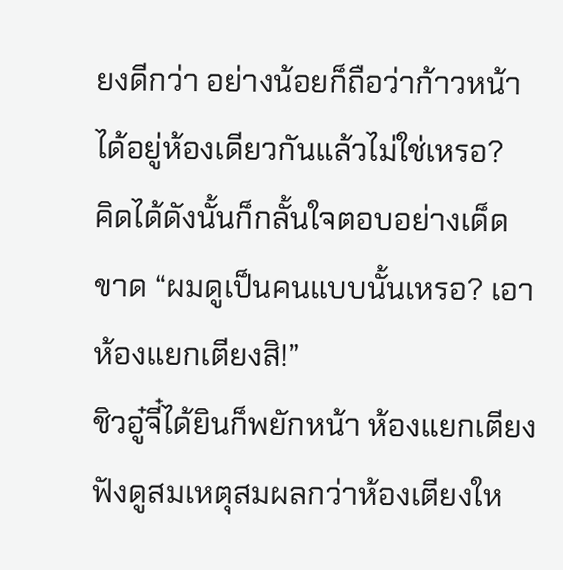ยงดีกว่า อย่างน้อยก็ถือว่าก้าวหน้าได้อยู่ห้องเดียวกันแล้วไม่ใช่เหรอ?
คิดได้ดังนั้นก็กลั้นใจตอบอย่างเด็ดขาด “ผมดูเป็นคนแบบนั้นเหรอ? เอาห้องแยกเตียงสิ!”
ชิวอู๋จี๋ได้ยินก็พยักหน้า ห้องแยกเตียงฟังดูสมเหตุสมผลกว่าห้องเตียงให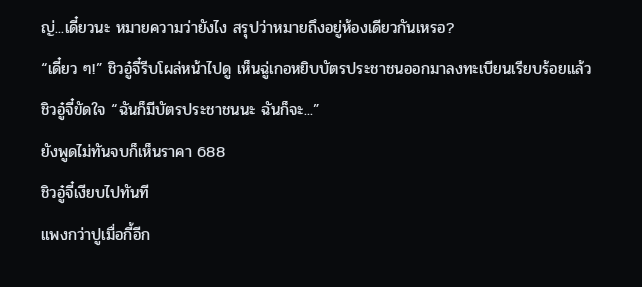ญ่...เดี๋ยวนะ หมายความว่ายังไง สรุปว่าหมายถึงอยู่ห้องเดียวกันเหรอ?
“เดี๋ยว ๆ!” ชิวอู๋จี๋รีบโผล่หน้าไปดู เห็นฉู่เกอหยิบบัตรประชาชนออกมาลงทะเบียนเรียบร้อยแล้ว
ชิวอู๋จี๋ขัดใจ “ฉันก็มีบัตรประชาชนนะ ฉันก็จะ...”
ยังพูดไม่ทันจบก็เห็นราคา 688
ชิวอู๋จี๋เงียบไปทันที
แพงกว่าปูเมื่อกี้อีก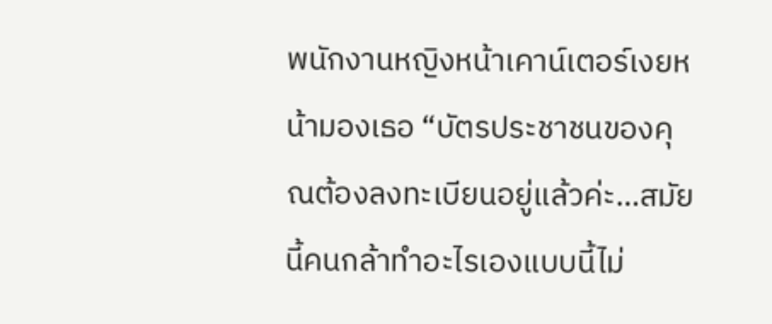พนักงานหญิงหน้าเคาน์เตอร์เงยหน้ามองเธอ “บัตรประชาชนของคุณต้องลงทะเบียนอยู่แล้วค่ะ...สมัยนี้คนกล้าทำอะไรเองแบบนี้ไม่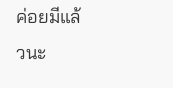ค่อยมีแล้วนะ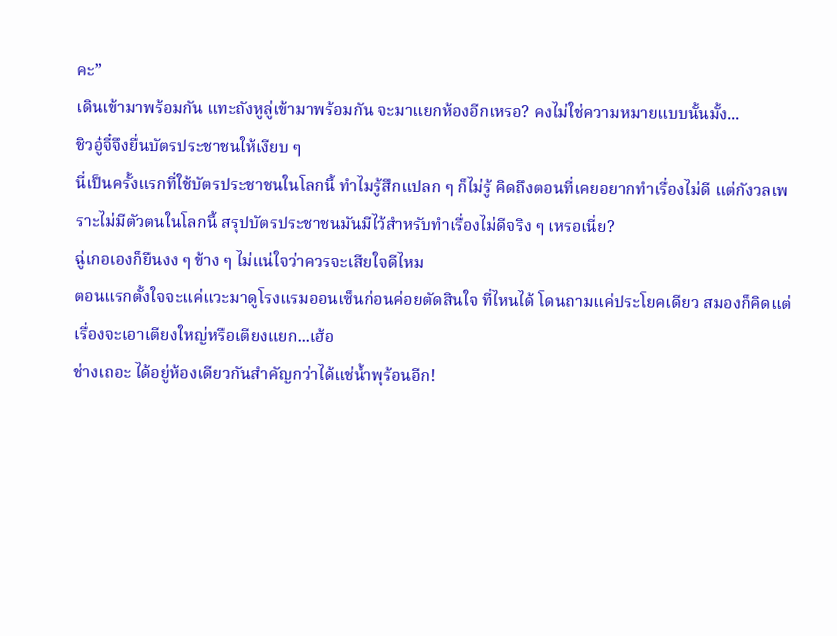คะ”
เดินเข้ามาพร้อมกัน แทะถังหูลู่เข้ามาพร้อมกัน จะมาแยกห้องอีกเหรอ? คงไม่ใช่ความหมายแบบนั้นมั้ง...
ชิวอู๋จี๋จึงยื่นบัตรประชาชนให้เงียบ ๆ
นี่เป็นครั้งแรกที่ใช้บัตรประชาชนในโลกนี้ ทำไมรู้สึกแปลก ๆ ก็ไม่รู้ คิดถึงตอนที่เคยอยากทำเรื่องไม่ดี แต่กังวลเพราะไม่มีตัวตนในโลกนี้ สรุปบัตรประชาชนมันมีไว้สำหรับทำเรื่องไม่ดีจริง ๆ เหรอเนี่ย?
ฉู่เกอเองก็ยืนงง ๆ ข้าง ๆ ไม่แน่ใจว่าควรจะเสียใจดีไหม
ตอนแรกตั้งใจจะแค่แวะมาดูโรงแรมออนเซ็นก่อนค่อยตัดสินใจ ที่ไหนได้ โดนถามแค่ประโยคเดียว สมองก็คิดแต่เรื่องจะเอาเตียงใหญ่หรือเตียงแยก...เฮ้อ
ช่างเถอะ ได้อยู่ห้องเดียวกันสำคัญกว่าได้แช่น้ำพุร้อนอีก!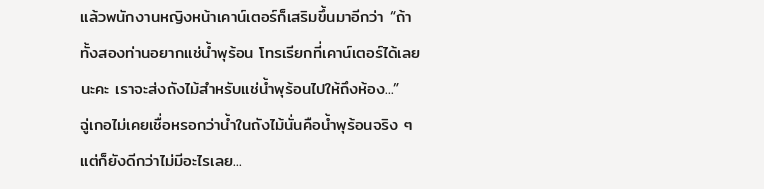แล้วพนักงานหญิงหน้าเคาน์เตอร์ก็เสริมขึ้นมาอีกว่า “ถ้าทั้งสองท่านอยากแช่น้ำพุร้อน โทรเรียกที่เคาน์เตอร์ได้เลยนะคะ เราจะส่งถังไม้สำหรับแช่น้ำพุร้อนไปให้ถึงห้อง...”
ฉู่เกอไม่เคยเชื่อหรอกว่าน้ำในถังไม้นั่นคือน้ำพุร้อนจริง ๆ แต่ก็ยังดีกว่าไม่มีอะไรเลย...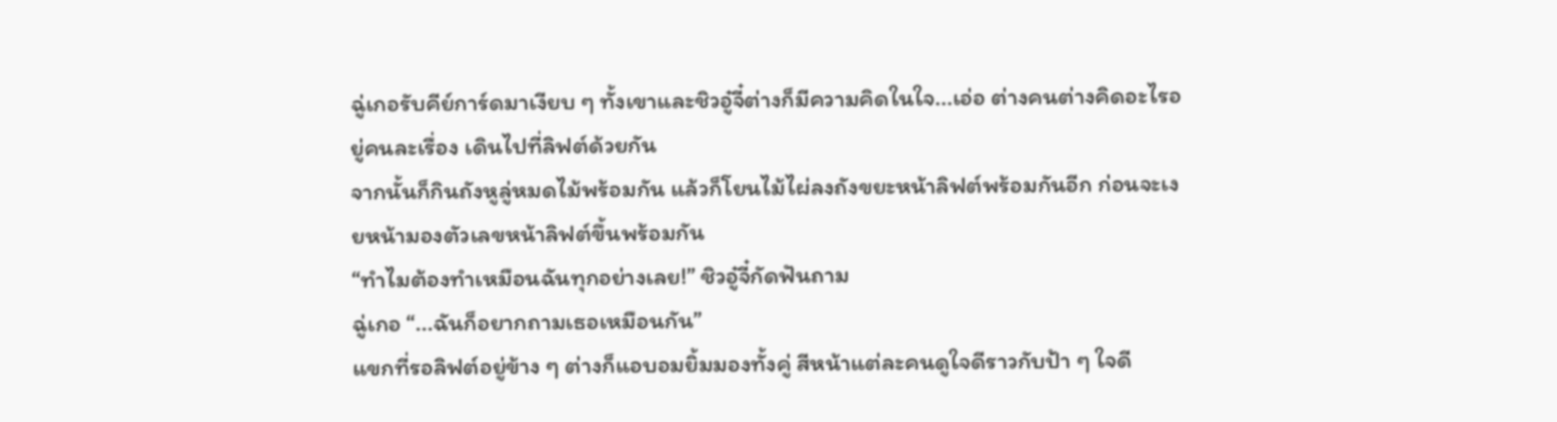ฉู่เกอรับคีย์การ์ดมาเงียบ ๆ ทั้งเขาและชิวอู๋จี๋ต่างก็มีความคิดในใจ...เอ่อ ต่างคนต่างคิดอะไรอยู่คนละเรื่อง เดินไปที่ลิฟต์ด้วยกัน
จากนั้นก็กินถังหูลู่หมดไม้พร้อมกัน แล้วก็โยนไม้ไผ่ลงถังขยะหน้าลิฟต์พร้อมกันอีก ก่อนจะเงยหน้ามองตัวเลขหน้าลิฟต์ขึ้นพร้อมกัน
“ทำไมต้องทำเหมือนฉันทุกอย่างเลย!” ชิวอู๋จี๋กัดฟันถาม
ฉู่เกอ “...ฉันก็อยากถามเธอเหมือนกัน”
แขกที่รอลิฟต์อยู่ข้าง ๆ ต่างก็แอบอมยิ้มมองทั้งคู่ สีหน้าแต่ละคนดูใจดีราวกับป้า ๆ ใจดี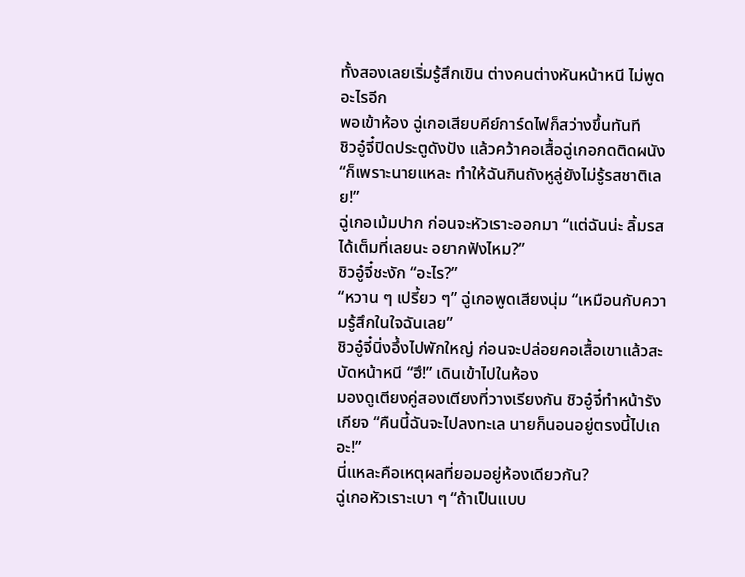ทั้งสองเลยเริ่มรู้สึกเขิน ต่างคนต่างหันหน้าหนี ไม่พูดอะไรอีก
พอเข้าห้อง ฉู่เกอเสียบคีย์การ์ดไฟก็สว่างขึ้นทันที
ชิวอู๋จี๋ปิดประตูดังปัง แล้วคว้าคอเสื้อฉู่เกอกดติดผนัง “ก็เพราะนายแหละ ทำให้ฉันกินถังหูลู่ยังไม่รู้รสชาติเลย!”
ฉู่เกอเม้มปาก ก่อนจะหัวเราะออกมา “แต่ฉันน่ะ ลิ้มรสได้เต็มที่เลยนะ อยากฟังไหม?”
ชิวอู๋จี๋ชะงัก “อะไร?”
“หวาน ๆ เปรี้ยว ๆ” ฉู่เกอพูดเสียงนุ่ม “เหมือนกับความรู้สึกในใจฉันเลย”
ชิวอู๋จี๋นิ่งอึ้งไปพักใหญ่ ก่อนจะปล่อยคอเสื้อเขาแล้วสะบัดหน้าหนี “ฮึ!” เดินเข้าไปในห้อง
มองดูเตียงคู่สองเตียงที่วางเรียงกัน ชิวอู๋จี๋ทำหน้ารังเกียจ “คืนนี้ฉันจะไปลงทะเล นายก็นอนอยู่ตรงนี้ไปเถอะ!”
นี่แหละคือเหตุผลที่ยอมอยู่ห้องเดียวกัน?
ฉู่เกอหัวเราะเบา ๆ “ถ้าเป็นแบบ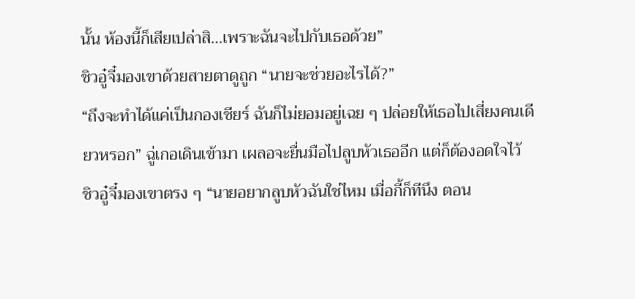นั้น ห้องนี้ก็เสียเปล่าสิ...เพราะฉันจะไปกับเธอด้วย”
ชิวอู๋จี๋มองเขาด้วยสายตาดูถูก “นายจะช่วยอะไรได้?”
“ถึงจะทำได้แค่เป็นกองเชียร์ ฉันก็ไม่ยอมอยู่เฉย ๆ ปล่อยให้เธอไปเสี่ยงคนเดียวหรอก” ฉู่เกอเดินเข้ามา เผลอจะยื่นมือไปลูบหัวเธออีก แต่ก็ต้องอดใจไว้
ชิวอู๋จี๋มองเขาตรง ๆ “นายอยากลูบหัวฉันใช่ไหม เมื่อกี้ก็ทีนึง ตอน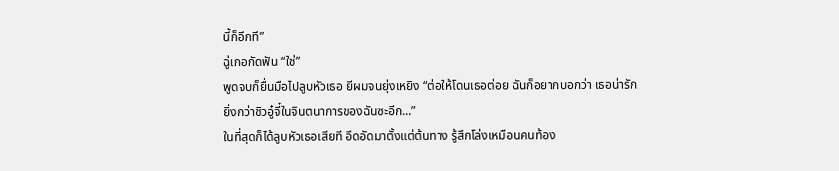นี้ก็อีกที”
ฉู่เกอกัดฟัน “ใช่”
พูดจบก็ยื่นมือไปลูบหัวเธอ ยีผมจนยุ่งเหยิง “ต่อให้โดนเธอต่อย ฉันก็อยากบอกว่า เธอน่ารักยิ่งกว่าชิวอู๋จี๋ในจินตนาการของฉันซะอีก...”
ในที่สุดก็ได้ลูบหัวเธอเสียที อึดอัดมาตั้งแต่ต้นทาง รู้สึกโล่งเหมือนคนท้อง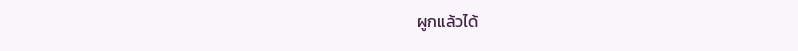ผูกแล้วได้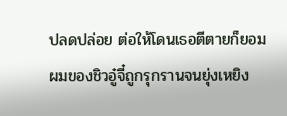ปลดปล่อย ต่อให้โดนเธอตีตายก็ยอม
ผมของชิวอู๋จี๋ถูกรุกรานจนยุ่งเหยิง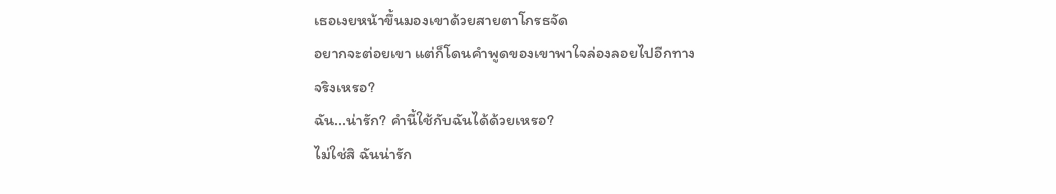เธอเงยหน้าขึ้นมองเขาด้วยสายตาโกรธจัด
อยากจะต่อยเขา แต่ก็โดนคำพูดของเขาพาใจล่องลอยไปอีกทาง
จริงเหรอ?
ฉัน...น่ารัก? คำนี้ใช้กับฉันได้ด้วยเหรอ?
ไม่ใช่สิ ฉันน่ารัก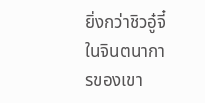ยิ่งกว่าชิวอู๋จี๋ในจินตนาการของเขา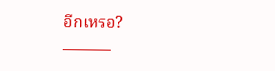อีกเหรอ?
———